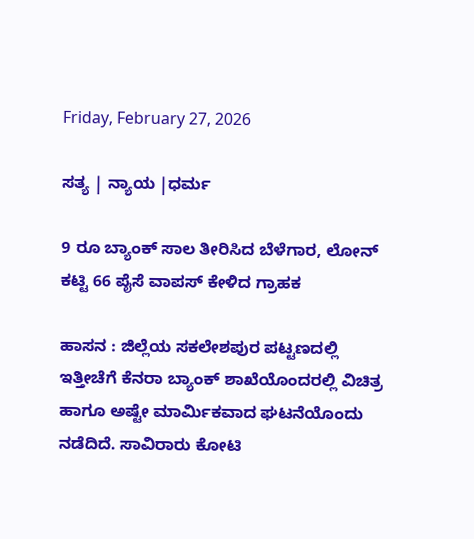Friday, February 27, 2026

ಸತ್ಯ | ನ್ಯಾಯ |ಧರ್ಮ

9 ರೂ ಬ್ಯಾಂಕ್ ಸಾಲ ತೀರಿಸಿದ ಬೆಳೆಗಾರ, ಲೋನ್ ಕಟ್ಟಿ 66 ಪೈಸೆ ವಾಪಸ್ ಕೇಳಿದ ಗ್ರಾಹಕ

ಹಾಸನ : ಜಿಲ್ಲೆಯ ಸಕಲೇಶಪುರ ಪಟ್ಟಣದಲ್ಲಿ ಇತ್ತೀಚೆಗೆ ಕೆನರಾ ಬ್ಯಾಂಕ್ ಶಾಖೆಯೊಂದರಲ್ಲಿ ವಿಚಿತ್ರ ಹಾಗೂ ಅಷ್ಟೇ ಮಾರ್ಮಿಕವಾದ ಘಟನೆಯೊಂದು ನಡೆದಿದೆ. ಸಾವಿರಾರು ಕೋಟಿ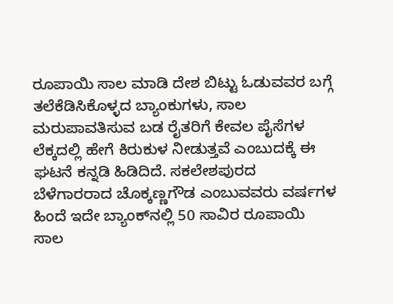ರೂಪಾಯಿ ಸಾಲ ಮಾಡಿ ದೇಶ ಬಿಟ್ಟು ಓಡುವವರ ಬಗ್ಗೆ ತಲೆಕೆಡಿಸಿಕೊಳ್ಳದ ಬ್ಯಾಂಕುಗಳು, ಸಾಲ ಮರುಪಾವತಿಸುವ ಬಡ ರೈತರಿಗೆ ಕೇವಲ ಪೈಸೆಗಳ ಲೆಕ್ಕದಲ್ಲಿ ಹೇಗೆ ಕಿರುಕುಳ ನೀಡುತ್ತವೆ ಎಂಬುದಕ್ಕೆ ಈ ಘಟನೆ ಕನ್ನಡಿ ಹಿಡಿದಿದೆ. ಸಕಲೇಶಪುರದ ಬೆಳೆಗಾರರಾದ ಚೊಕ್ಕಣ್ಣಗೌಡ ಎಂಬುವವರು ವರ್ಷಗಳ ಹಿಂದೆ ಇದೇ ಬ್ಯಾಂಕ್‌ನಲ್ಲಿ 50 ಸಾವಿರ ರೂಪಾಯಿ ಸಾಲ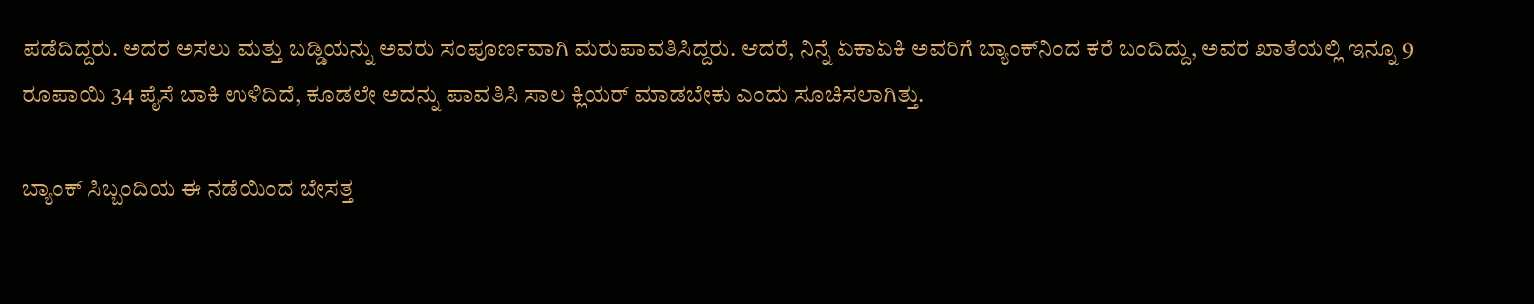ಪಡೆದಿದ್ದರು. ಅದರ ಅಸಲು ಮತ್ತು ಬಡ್ಡಿಯನ್ನು ಅವರು ಸಂಪೂರ್ಣವಾಗಿ ಮರುಪಾವತಿಸಿದ್ದರು. ಆದರೆ, ನಿನ್ನೆ ಏಕಾಏಕಿ ಅವರಿಗೆ ಬ್ಯಾಂಕ್‌ನಿಂದ ಕರೆ ಬಂದಿದ್ದು, ಅವರ ಖಾತೆಯಲ್ಲಿ ಇನ್ನೂ 9 ರೂಪಾಯಿ 34 ಪೈಸೆ ಬಾಕಿ ಉಳಿದಿದೆ, ಕೂಡಲೇ ಅದನ್ನು ಪಾವತಿಸಿ ಸಾಲ ಕ್ಲಿಯರ್ ಮಾಡಬೇಕು ಎಂದು ಸೂಚಿಸಲಾಗಿತ್ತು.

ಬ್ಯಾಂಕ್ ಸಿಬ್ಬಂದಿಯ ಈ ನಡೆಯಿಂದ ಬೇಸತ್ತ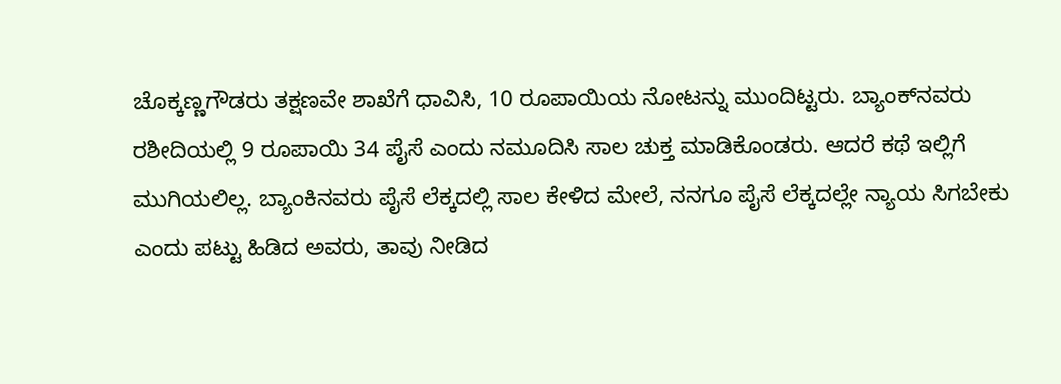ಚೊಕ್ಕಣ್ಣಗೌಡರು ತಕ್ಷಣವೇ ಶಾಖೆಗೆ ಧಾವಿಸಿ, 10 ರೂಪಾಯಿಯ ನೋಟನ್ನು ಮುಂದಿಟ್ಟರು. ಬ್ಯಾಂಕ್‌ನವರು ರಶೀದಿಯಲ್ಲಿ 9 ರೂಪಾಯಿ 34 ಪೈಸೆ ಎಂದು ನಮೂದಿಸಿ ಸಾಲ ಚುಕ್ತ ಮಾಡಿಕೊಂಡರು. ಆದರೆ ಕಥೆ ಇಲ್ಲಿಗೆ ಮುಗಿಯಲಿಲ್ಲ. ಬ್ಯಾಂಕಿನವರು ಪೈಸೆ ಲೆಕ್ಕದಲ್ಲಿ ಸಾಲ ಕೇಳಿದ ಮೇಲೆ, ನನಗೂ ಪೈಸೆ ಲೆಕ್ಕದಲ್ಲೇ ನ್ಯಾಯ ಸಿಗಬೇಕು ಎಂದು ಪಟ್ಟು ಹಿಡಿದ ಅವರು, ತಾವು ನೀಡಿದ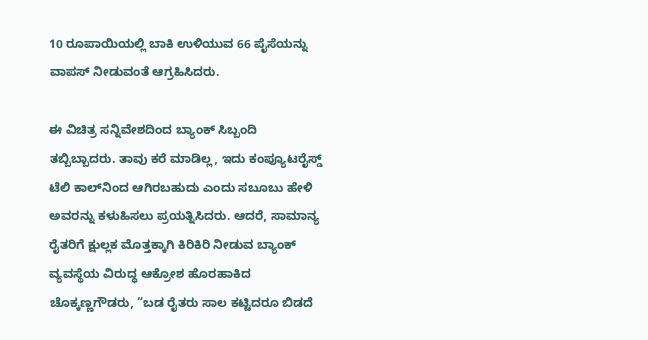10 ರೂಪಾಯಿಯಲ್ಲಿ ಬಾಕಿ ಉಳಿಯುವ 66 ಪೈಸೆಯನ್ನು ವಾಪಸ್ ನೀಡುವಂತೆ ಆಗ್ರಹಿಸಿದರು.

ಈ ವಿಚಿತ್ರ ಸನ್ನಿವೇಶದಿಂದ ಬ್ಯಾಂಕ್ ಸಿಬ್ಬಂದಿ ತಬ್ಬಿಬ್ಬಾದರು. ತಾವು ಕರೆ ಮಾಡಿಲ್ಲ, ಇದು ಕಂಪ್ಯೂಟರೈಸ್ಡ್ ಟೆಲಿ ಕಾಲ್‌ನಿಂದ ಆಗಿರಬಹುದು ಎಂದು ಸಬೂಬು ಹೇಳಿ ಅವರನ್ನು ಕಳುಹಿಸಲು ಪ್ರಯತ್ನಿಸಿದರು. ಆದರೆ, ಸಾಮಾನ್ಯ ರೈತರಿಗೆ ಕ್ಷುಲ್ಲಕ ಮೊತ್ತಕ್ಕಾಗಿ ಕಿರಿಕಿರಿ ನೀಡುವ ಬ್ಯಾಂಕ್ ವ್ಯವಸ್ಥೆಯ ವಿರುದ್ಧ ಆಕ್ರೋಶ ಹೊರಹಾಕಿದ ಚೊಕ್ಕಣ್ಣಗೌಡರು, “ಬಡ ರೈತರು ಸಾಲ ಕಟ್ಟಿದರೂ ಬಿಡದೆ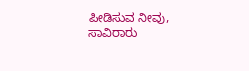ಪೀಡಿಸುವ ನೀವು, ಸಾವಿರಾರು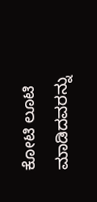ಕೋಟಿ ಲೂಟಿ ಮಾಡಿದವರನ್ನು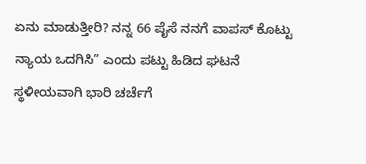ಏನು ಮಾಡುತ್ತೀರಿ? ನನ್ನ 66 ಪೈಸೆ ನನಗೆ ವಾಪಸ್ ಕೊಟ್ಟು ನ್ಯಾಯ ಒದಗಿಸಿ” ಎಂದು ಪಟ್ಟು ಹಿಡಿದ ಘಟನೆ ಸ್ಥಳೀಯವಾಗಿ ಭಾರಿ ಚರ್ಚೆಗೆ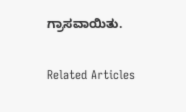ಗ್ರಾಸವಾಯಿತು.

Related Articles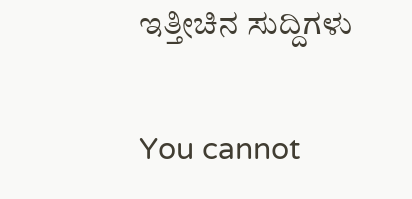ಇತ್ತೀಚಿನ ಸುದ್ದಿಗಳು

You cannot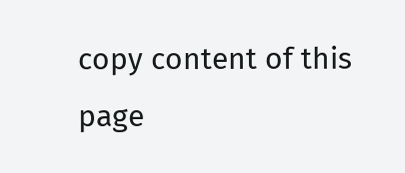copy content of this page